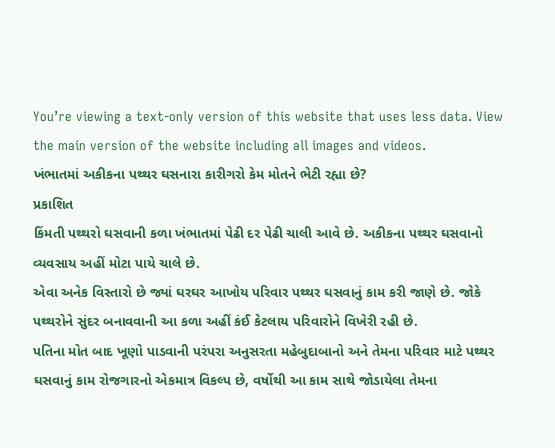You’re viewing a text-only version of this website that uses less data. View the main version of the website including all images and videos.
ખંભાતમાં અકીકના પથ્થર ઘસનારા કારીગરો કેમ મોતને ભેટી રહ્યા છે?
પ્રકાશિત
કિંમતી પથ્થરો ઘસવાની કળા ખંભાતમાં પેઢી દર પેઢી ચાલી આવે છે. અકીકના પથ્થર ઘસવાનો વ્યવસાય અહીં મોટા પાયે ચાલે છે.
એવા અનેક વિસ્તારો છે જ્યાં ઘરઘર આખોય પરિવાર પથ્થર ઘસવાનું કામ કરી જાણે છે. જોકે પથ્થરોને સુંદર બનાવવાની આ કળા અહીં કંઈ કેટલાય પરિવારોને વિખેરી રહી છે.
પતિના મોત બાદ ખૂણો પાડવાની પરંપરા અનુસરતા મહેબુદાબાનો અને તેમના પરિવાર માટે પથ્થર ઘસવાનું કામ રોજગારનો એકમાત્ર વિકલ્પ છે, વર્ષોથી આ કામ સાથે જોડાયેલા તેમના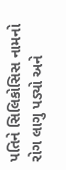પતિને સિલિકોસિસ નામનો રોગ લાગુ પડ્યો અને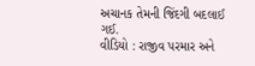અચાનક તેમની જિંદગી બદલાઈ ગઈ.
વીડિયો : રાજીવ પરમાર અને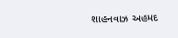શાહનવાઝ અહમદ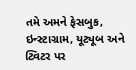તમે અમને ફેસબુક, ઇન્સ્ટાગ્રામ, યૂટ્યૂબ અને ટ્વિટર પર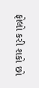ફોલો કરી શકો છો